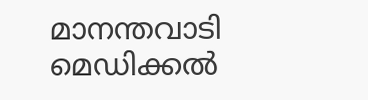മാനന്തവാടി മെഡിക്കൽ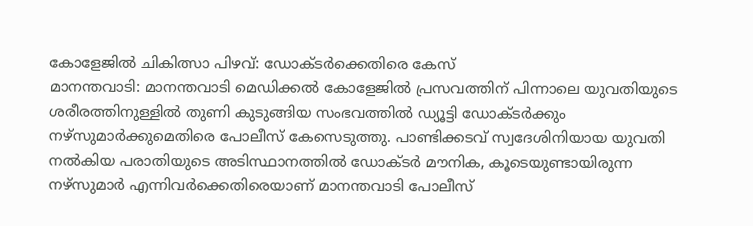കോളേജിൽ ചികിത്സാ പിഴവ്: ഡോക്ടർക്കെതിരെ കേസ്
മാനന്തവാടി: മാനന്തവാടി മെഡിക്കൽ കോളേജിൽ പ്രസവത്തിന് പിന്നാലെ യുവതിയുടെ ശരീരത്തിനുള്ളിൽ തുണി കുടുങ്ങിയ സംഭവത്തിൽ ഡ്യൂട്ടി ഡോക്ടർക്കും നഴ്സുമാർക്കുമെതിരെ പോലീസ് കേസെടുത്തു. പാണ്ടിക്കടവ് സ്വദേശിനിയായ യുവതി നൽകിയ പരാതിയുടെ അടിസ്ഥാനത്തിൽ ഡോക്ടർ മൗനിക, കൂടെയുണ്ടായിരുന്ന നഴ്സുമാർ എന്നിവർക്കെതിരെയാണ് മാനന്തവാടി പോലീസ്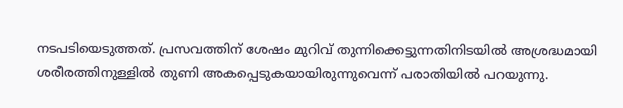നടപടിയെടുത്തത്. പ്രസവത്തിന് ശേഷം മുറിവ് തുന്നിക്കെട്ടുന്നതിനിടയിൽ അശ്രദ്ധമായി ശരീരത്തിനുള്ളിൽ തുണി അകപ്പെടുകയായിരുന്നുവെന്ന് പരാതിയിൽ പറയുന്നു.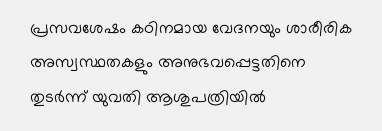പ്രസവശേഷം കഠിനമായ വേദനയും ശാരീരിക അസ്വസ്ഥതകളും അനുഭവപ്പെട്ടതിനെ തുടർന്ന് യുവതി ആശുപത്രിയിൽ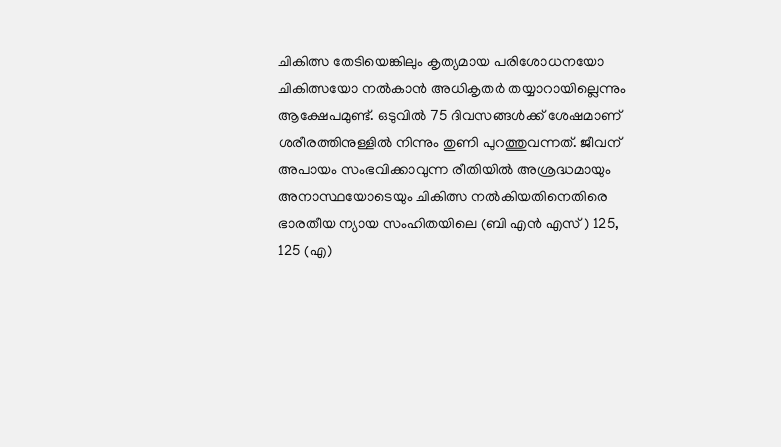ചികിത്സ തേടിയെങ്കിലും കൃത്യമായ പരിശോധനയോ ചികിത്സയോ നൽകാൻ അധികൃതർ തയ്യാറായില്ലെന്നും ആക്ഷേപമുണ്ട്. ഒടുവിൽ 75 ദിവസങ്ങൾക്ക് ശേഷമാണ് ശരീരത്തിനുള്ളിൽ നിന്നും തുണി പുറത്തുവന്നത്. ജീവന് അപായം സംഭവിക്കാവുന്ന രീതിയിൽ അശ്രദ്ധമായും അനാസ്ഥയോടെയും ചികിത്സ നൽകിയതിനെതിരെ ഭാരതീയ ന്യായ സംഹിതയിലെ (ബി എൻ എസ് ) 125, 125 (എ)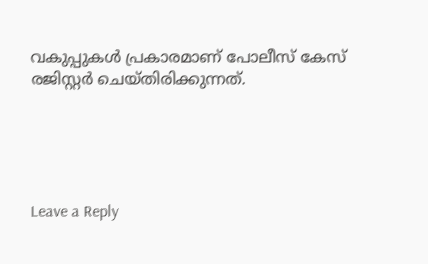വകുപ്പുകൾ പ്രകാരമാണ് പോലീസ് കേസ് രജിസ്റ്റർ ചെയ്തിരിക്കുന്നത്.





Leave a Reply